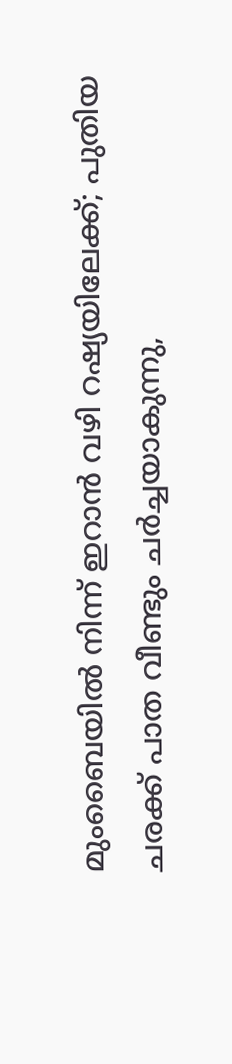മുംബൈയില്‍ നിന്ന് ഇറാന്‍ വഴി റഷ്യയിലേക്ക്; പുതിയ ചരക്ക് പാത വീണ്ടും ചര്‍ച്ചയാകുന്നു,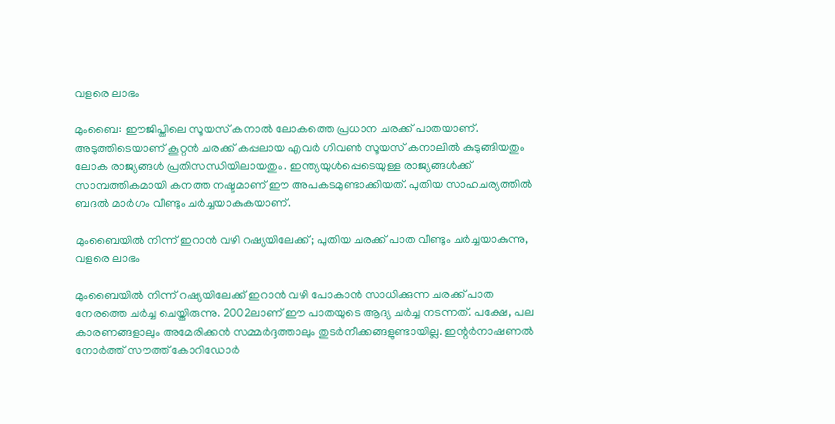വളരെ ലാഭം

മുംബൈ: ഈജിപ്തിലെ സൂയസ് കനാല്‍ ലോകത്തെ പ്രധാന ചരക്ക് പാതയാണ്. അടുത്തിടെയാണ് കൂറ്റന്‍ ചരക്ക് കപ്പലായ എവര്‍ ഗിവണ്‍ സൂയസ് കനാലില്‍ കുടുങ്ങിയതും ലോക രാജ്യങ്ങള്‍ പ്രതിസന്ധിയിലായതും. ഇന്ത്യയുള്‍പ്പെടെയുള്ള രാജ്യങ്ങള്‍ക്ക് സാമ്പത്തികമായി കനത്ത നഷ്ടമാണ് ഈ അപകടമുണ്ടാക്കിയത്. പുതിയ സാഹചര്യത്തില്‍ ബദല്‍ മാര്‍ഗം വീണ്ടും ചര്‍ച്ചയാകുകയാണ്.

മുംബൈയില്‍ നിന്ന് ഇറാന്‍ വഴി റഷ്യയിലേക്ക്; പുതിയ ചരക്ക് പാത വീണ്ടും ചര്‍ച്ചയാകുന്നു, വളരെ ലാഭം

മുംബൈയില്‍ നിന്ന് റഷ്യയിലേക്ക് ഇറാന്‍ വഴി പോകാന്‍ സാധിക്കുന്ന ചരക്ക് പാത നേരത്തെ ചര്‍ച്ച ചെയ്തിരുന്നു. 2002ലാണ് ഈ പാതയുടെ ആദ്യ ചര്‍ച്ച നടന്നത്. പക്ഷേ, പല കാരണങ്ങളാലും അമേരിക്കന്‍ സമ്മര്‍ദ്ദത്താലും തുടര്‍നീക്കങ്ങളുണ്ടായില്ല. ഇന്റര്‍നാഷണല്‍ നോര്‍ത്ത് സൗത്ത് കോറിഡോര്‍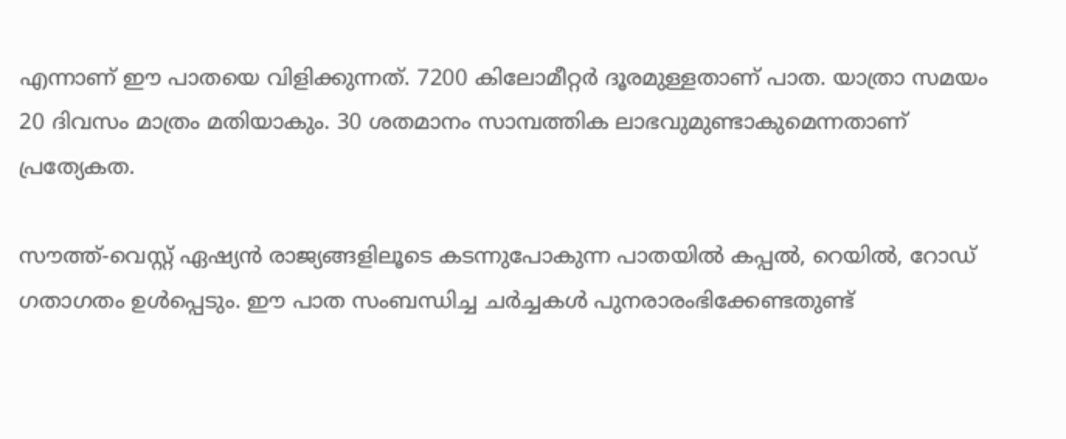എന്നാണ് ഈ പാതയെ വിളിക്കുന്നത്. 7200 കിലോമീറ്റര്‍ ദൂരമുള്ളതാണ് പാത. യാത്രാ സമയം 20 ദിവസം മാത്രം മതിയാകും. 30 ശതമാനം സാമ്പത്തിക ലാഭവുമുണ്ടാകുമെന്നതാണ് പ്രത്യേകത.

സൗത്ത്-വെസ്റ്റ് ഏഷ്യന്‍ രാജ്യങ്ങളിലൂടെ കടന്നുപോകുന്ന പാതയില്‍ കപ്പല്‍, റെയില്‍, റോഡ് ഗതാഗതം ഉള്‍പ്പെടും. ഈ പാത സംബന്ധിച്ച ചര്‍ച്ചകള്‍ പുനരാരംഭിക്കേണ്ടതുണ്ട്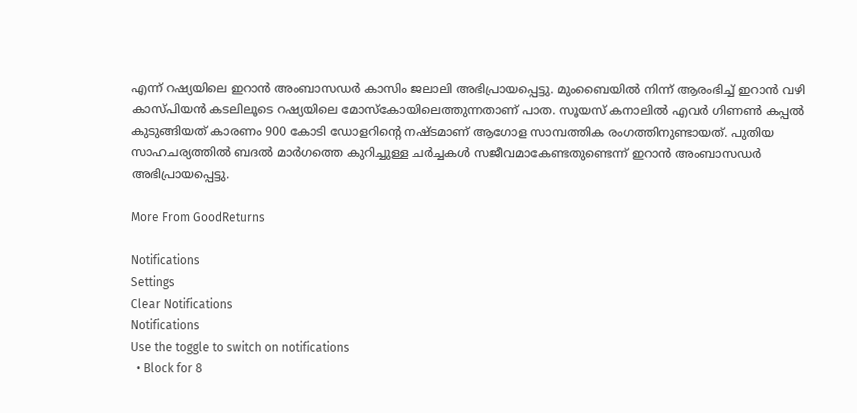എന്ന് റഷ്യയിലെ ഇറാന്‍ അംബാസഡര്‍ കാസിം ജലാലി അഭിപ്രായപ്പെട്ടു. മുംബൈയില്‍ നിന്ന് ആരംഭിച്ച് ഇറാന്‍ വഴി കാസ്പിയന്‍ കടലിലൂടെ റഷ്യയിലെ മോസ്‌കോയിലെത്തുന്നതാണ് പാത. സൂയസ് കനാലില്‍ എവര്‍ ഗിണണ്‍ കപ്പല്‍ കുടുങ്ങിയത് കാരണം 900 കോടി ഡോളറിന്റെ നഷ്ടമാണ് ആഗോള സാമ്പത്തിക രംഗത്തിനുണ്ടായത്. പുതിയ സാഹചര്യത്തില്‍ ബദല്‍ മാര്‍ഗത്തെ കുറിച്ചുള്ള ചര്‍ച്ചകള്‍ സജീവമാകേണ്ടതുണ്ടെന്ന് ഇറാന്‍ അംബാസഡര്‍ അഭിപ്രായപ്പെട്ടു.

More From GoodReturns

Notifications
Settings
Clear Notifications
Notifications
Use the toggle to switch on notifications
  • Block for 8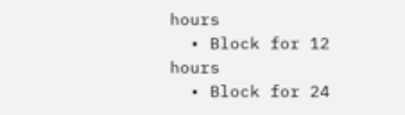hours
  • Block for 12 hours
  • Block for 24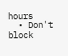hours
  • Don't block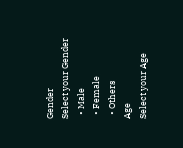Gender
Select your Gender
  • Male
  • Female
  • Others
Age
Select your Age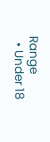Range
  • Under 18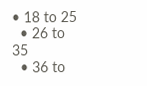• 18 to 25
  • 26 to 35
  • 36 to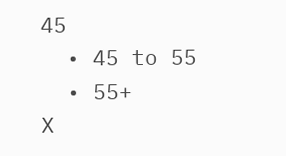45
  • 45 to 55
  • 55+
X